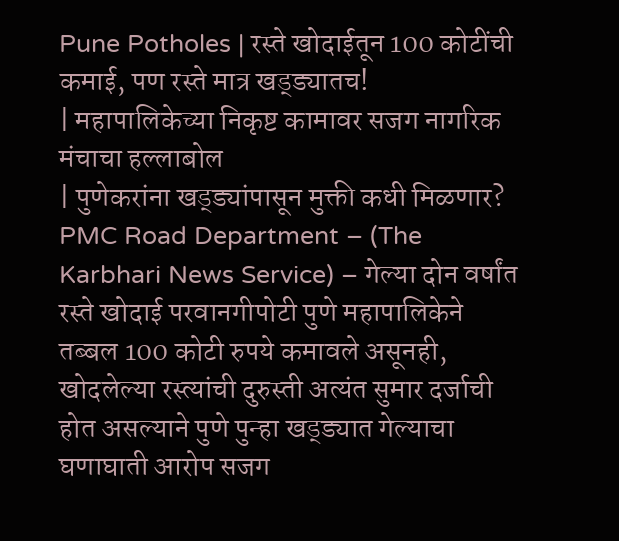Pune Potholes | रस्ते खोदाईतून 100 कोटींची कमाई, पण रस्ते मात्र खड्ड्यातच!
| महापालिकेच्या निकृष्ट कामावर सजग नागरिक मंचाचा हल्लाबोल
| पुणेकरांना खड्ड्यांपासून मुक्ती कधी मिळणार?
PMC Road Department – (The Karbhari News Service) – गेल्या दोन वर्षांत रस्ते खोदाई परवानगीपोटी पुणे महापालिकेने तब्बल 100 कोटी रुपये कमावले असूनही, खोदलेल्या रस्त्यांची दुरुस्ती अत्यंत सुमार दर्जाची होत असल्याने पुणे पुन्हा खड्ड्यात गेल्याचा घणाघाती आरोप सजग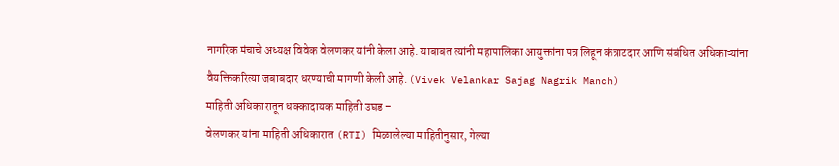नागरिक मंचाचे अध्यक्ष विवेक वेलणकर यांनी केला आहे. याबाबत त्यांनी महापालिका आयुक्तांना पत्र लिहून कंत्राटदार आणि संबंधित अधिकाऱ्यांना वैयक्तिकरित्या जबाबदार धरण्याची मागणी केली आहे. (Vivek Velankar Sajag Nagrik Manch)
माहिती अधिकारातून धक्कादायक माहिती उघड –
वेलणकर यांना माहिती अधिकारात (RTI) मिळालेल्या माहितीनुसार, गेल्या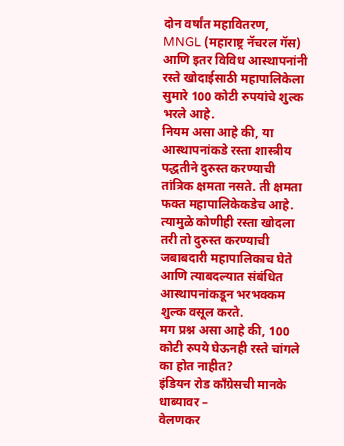दोन वर्षांत महावितरण, MNGL (महाराष्ट्र नॅचरल गॅस) आणि इतर विविध आस्थापनांनी रस्ते खोदाईसाठी महापालिकेला सुमारे 100 कोटी रुपयांचे शुल्क भरले आहे.
नियम असा आहे की, या आस्थापनांकडे रस्ता शास्त्रीय पद्धतीने दुरुस्त करण्याची तांत्रिक क्षमता नसते. ती क्षमता फक्त महापालिकेकडेच आहे. त्यामुळे कोणीही रस्ता खोदला तरी तो दुरुस्त करण्याची जबाबदारी महापालिकाच घेते आणि त्याबदल्यात संबंधित आस्थापनांकडून भरभक्कम शुल्क वसूल करते.
मग प्रश्न असा आहे की, 100 कोटी रुपये घेऊनही रस्ते चांगले का होत नाहीत?
इंडियन रोड काँग्रेसची मानके धाब्यावर –
वेलणकर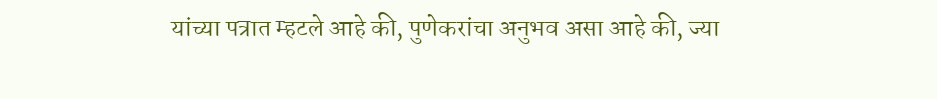यांच्या पत्रात म्हटले आहे की, पुणेकरांचा अनुभव असा आहे की, ज्या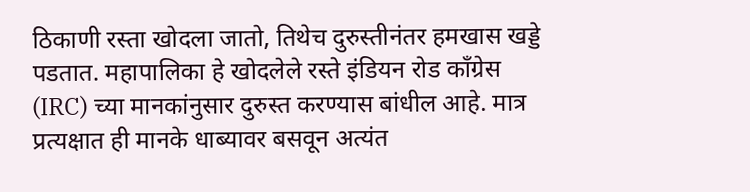ठिकाणी रस्ता खोदला जातो, तिथेच दुरुस्तीनंतर हमखास खड्डे पडतात. महापालिका हे खोदलेले रस्ते इंडियन रोड काँग्रेस (IRC) च्या मानकांनुसार दुरुस्त करण्यास बांधील आहे. मात्र प्रत्यक्षात ही मानके धाब्यावर बसवून अत्यंत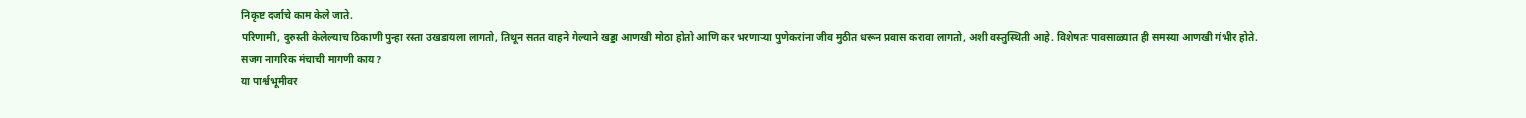निकृष्ट दर्जाचे काम केले जाते.
परिणामी, दुरुस्ती केलेल्याच ठिकाणी पुन्हा रस्ता उखडायला लागतो, तिथून सतत वाहने गेल्याने खड्डा आणखी मोठा होतो आणि कर भरणाऱ्या पुणेकरांना जीव मुठीत धरून प्रवास करावा लागतो, अशी वस्तुस्थिती आहे. विशेषतः पावसाळ्यात ही समस्या आणखी गंभीर होते.
सजग नागरिक मंचाची मागणी काय?
या पार्श्वभूमीवर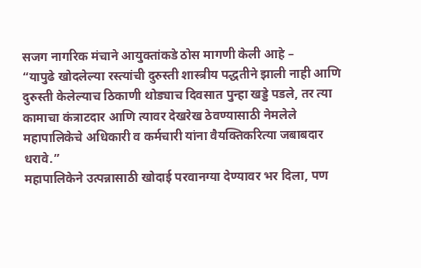सजग नागरिक मंचाने आयुक्तांकडे ठोस मागणी केली आहे –
“यापुढे खोदलेल्या रस्त्यांची दुरुस्ती शास्त्रीय पद्धतीने झाली नाही आणि दुरुस्ती केलेल्याच ठिकाणी थोड्याच दिवसात पुन्हा खड्डे पडले, तर त्या कामाचा कंत्राटदार आणि त्यावर देखरेख ठेवण्यासाठी नेमलेले महापालिकेचे अधिकारी व कर्मचारी यांना वैयक्तिकरित्या जबाबदार धरावे.”
महापालिकेने उत्पन्नासाठी खोदाई परवानग्या देण्यावर भर दिला, पण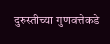दुरुस्तीच्या गुणवत्तेकडे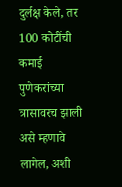दुर्लक्ष केले, तर 100 कोटींची कमाई पुणेकरांच्या त्रासावरच झाली असे म्हणावे लागेल, अशी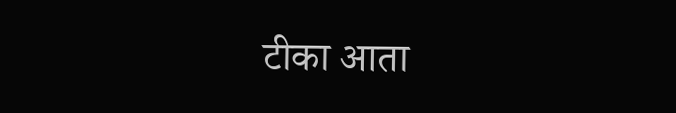टीका आता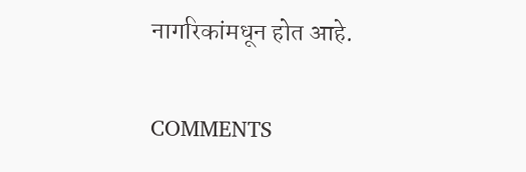नागरिकांमधून होत आहे.

COMMENTS